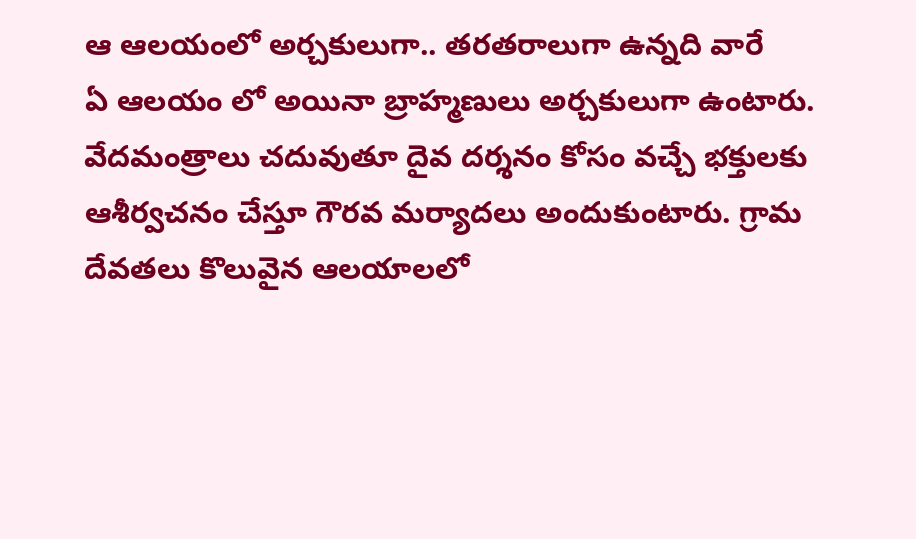ఆ ఆలయంలో అర్చకులుగా.. తరతరాలుగా ఉన్నది వారే
ఏ ఆలయం లో అయినా బ్రాహ్మణులు అర్చకులుగా ఉంటారు. వేదమంత్రాలు చదువుతూ దైవ దర్శనం కోసం వచ్చే భక్తులకు ఆశీర్వచనం చేస్తూ గౌరవ మర్యాదలు అందుకుంటారు. గ్రామ దేవతలు కొలువైన ఆలయాలలో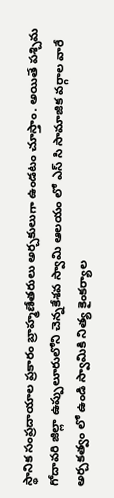స్థానిక సంప్రదాయాల ప్రకారం బ్రాహ్మణేతరులు అర్చకులుగా ఉండటం చూస్తాం. అయితే పశ్చిమ గోదావరి జిల్లా ఉప్పులూరులోని చెన్నకేశవ స్వామి ఆలయం లో ఎస్ సి సామాజిక వర్గాల వారే అర్చకత్వం లో ఉండి స్వామికి నిత్య కైంకర్యాల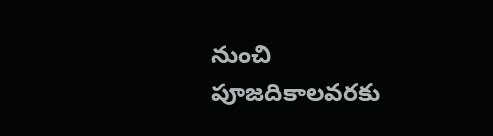నుంచి పూజదికాలవరకు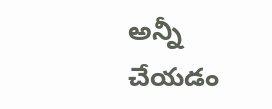అన్నీ చేయడం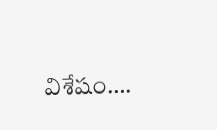విశేషం….